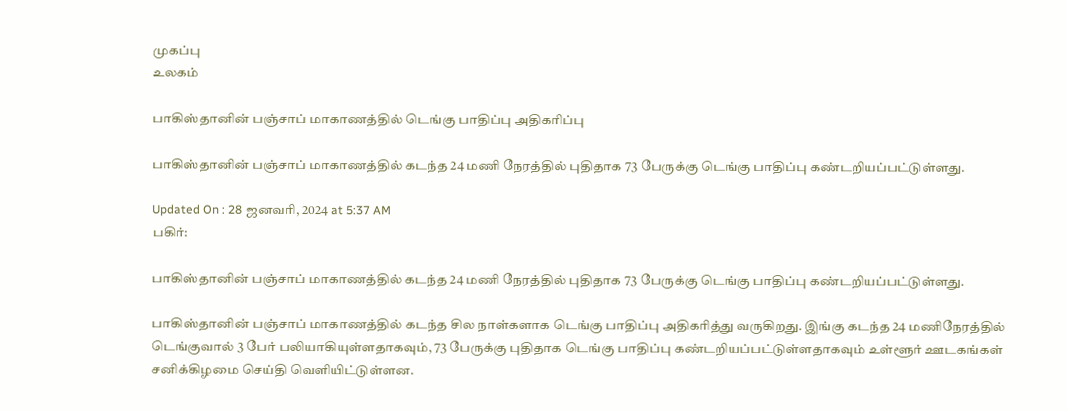முகப்பு
உலகம்

பாகிஸ்தானின் பஞ்சாப் மாகாணத்தில் டெங்கு பாதிப்பு அதிகரிப்பு

பாகிஸ்தானின் பஞ்சாப் மாகாணத்தில் கடந்த 24 மணி நேரத்தில் புதிதாக 73 பேருக்கு டெங்கு பாதிப்பு கண்டறியப்பட்டுள்ளது.

Updated On : 28 ஜனவரி, 2024 at 5:37 AM
பகிர்:

பாகிஸ்தானின் பஞ்சாப் மாகாணத்தில் கடந்த 24 மணி நேரத்தில் புதிதாக 73 பேருக்கு டெங்கு பாதிப்பு கண்டறியப்பட்டுள்ளது.

பாகிஸ்தானின் பஞ்சாப் மாகாணத்தில் கடந்த சில நாள்களாக டெங்கு பாதிப்பு அதிகரித்து வருகிறது. இங்கு கடந்த 24 மணிநேரத்தில் டெங்குவால் 3 பேர் பலியாகியுள்ளதாகவும், 73 பேருக்கு புதிதாக டெங்கு பாதிப்பு கண்டறியப்பட்டுள்ளதாகவும் உள்ளூர் ஊடகங்கள் சனிக்கிழமை செய்தி வெளியிட்டுள்ளன.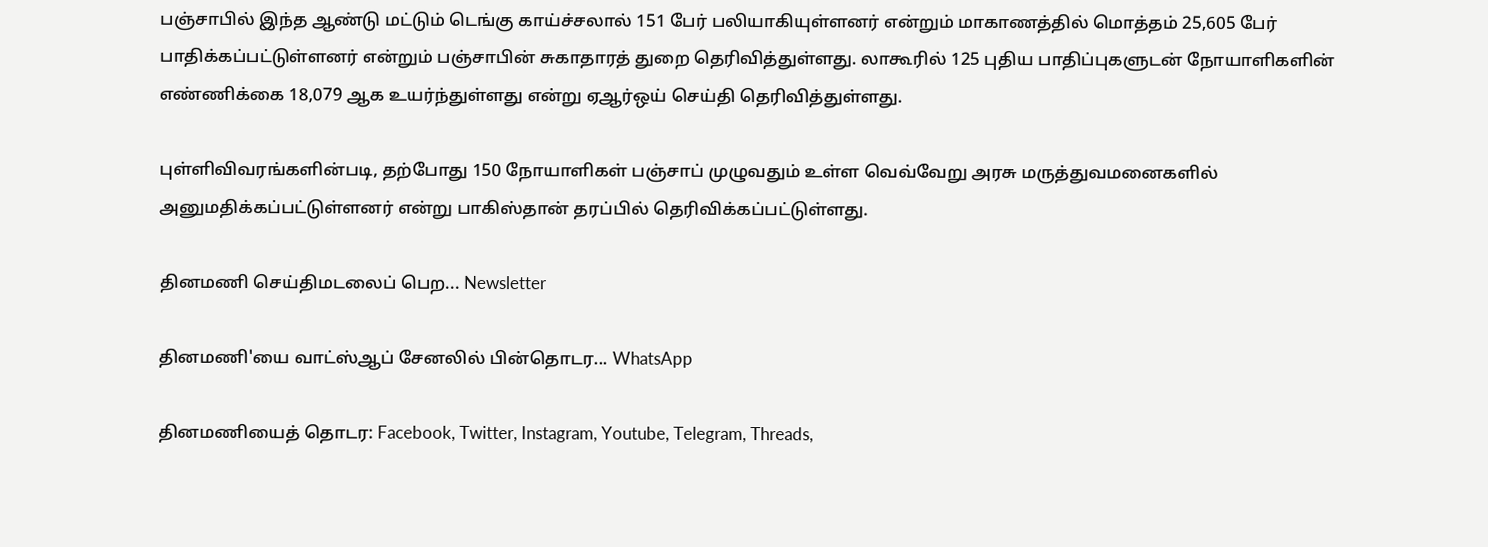பஞ்சாபில் இந்த ஆண்டு மட்டும் டெங்கு காய்ச்சலால் 151 பேர் பலியாகியுள்ளனர் என்றும் மாகாணத்தில் மொத்தம் 25,605 பேர் பாதிக்கப்பட்டுள்ளனர் என்றும் பஞ்சாபின் சுகாதாரத் துறை தெரிவித்துள்ளது. லாகூரில் 125 புதிய பாதிப்புகளுடன் நோயாளிகளின் எண்ணிக்கை 18,079 ஆக உயர்ந்துள்ளது என்று ஏஆர்ஒய் செய்தி தெரிவித்துள்ளது.

புள்ளிவிவரங்களின்படி, தற்போது 150 நோயாளிகள் பஞ்சாப் முழுவதும் உள்ள வெவ்வேறு அரசு மருத்துவமனைகளில் அனுமதிக்கப்பட்டுள்ளனர் என்று பாகிஸ்தான் தரப்பில் தெரிவிக்கப்பட்டுள்ளது.

தினமணி செய்திமடலைப் பெற... Newsletter

தினமணி'யை வாட்ஸ்ஆப் சேனலில் பின்தொடர... WhatsApp

தினமணியைத் தொடர: Facebook, Twitter, Instagram, Youtube, Telegram, Threads,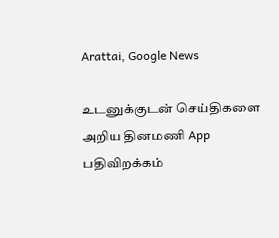Arattai, Google News

உடனுக்குடன் செய்திகளை அறிய தினமணி App பதிவிறக்கம்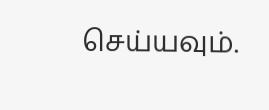செய்யவும்.